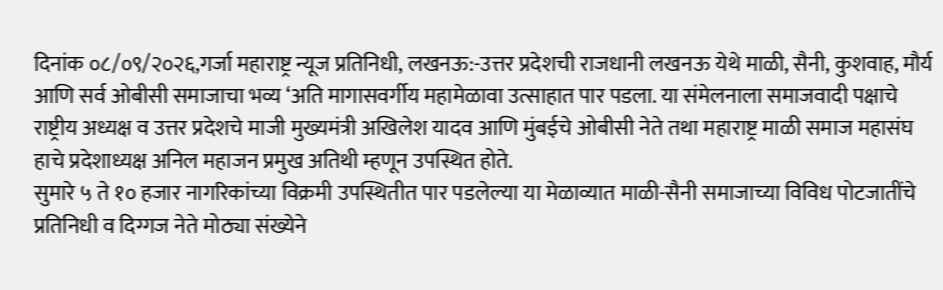दिनांक ०८/०९/२०२६,गर्जा महाराष्ट्र न्यूज प्रतिनिधी, लखनऊ:-उत्तर प्रदेशची राजधानी लखनऊ येथे माळी, सैनी, कुशवाह, मौर्य आणि सर्व ओबीसी समाजाचा भव्य ‘अति मागासवर्गीय महामेळावा उत्साहात पार पडला. या संमेलनाला समाजवादी पक्षाचे राष्ट्रीय अध्यक्ष व उत्तर प्रदेशचे माजी मुख्यमंत्री अखिलेश यादव आणि मुंबईचे ओबीसी नेते तथा महाराष्ट्र माळी समाज महासंघ हाचे प्रदेशाध्यक्ष अनिल महाजन प्रमुख अतिथी म्हणून उपस्थित होते.
सुमारे ५ ते १० हजार नागरिकांच्या विक्रमी उपस्थितीत पार पडलेल्या या मेळाव्यात माळी-सैनी समाजाच्या विविध पोटजातींचे प्रतिनिधी व दिग्गज नेते मोठ्या संख्येने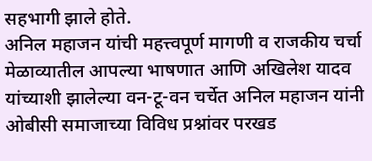सहभागी झाले होते.
अनिल महाजन यांची महत्त्वपूर्ण मागणी व राजकीय चर्चा
मेळाव्यातील आपल्या भाषणात आणि अखिलेश यादव यांच्याशी झालेल्या वन-टू-वन चर्चेत अनिल महाजन यांनी ओबीसी समाजाच्या विविध प्रश्नांवर परखड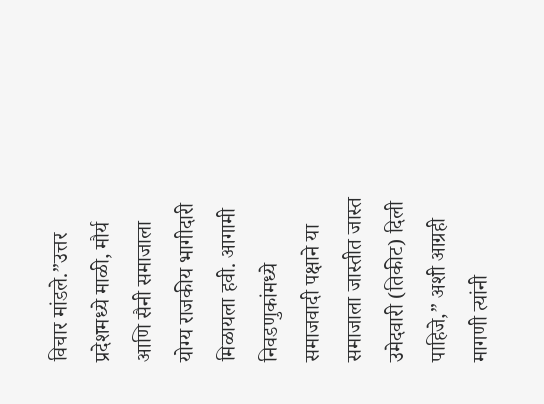विचार मांडले.”उत्तर प्रदेशमध्ये माळी, मौर्य आणि सैनी समाजाला योग्य राजकीय भागीदारी मिळायला हवी. आगामी निवडणुकांमध्ये समाजवादी पक्षाने या समाजाला जास्तीत जास्त उमेदवारी (तिकीट) दिली पाहिजे,” अशी आग्रही मागणी त्यांनी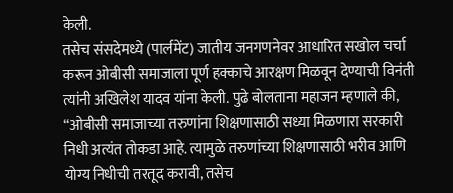केली.
तसेच संसदेमध्ये (पार्लमेंट) जातीय जनगणनेवर आधारित सखोल चर्चा करून ओबीसी समाजाला पूर्ण हक्काचे आरक्षण मिळवून देण्याची विनंती त्यांनी अखिलेश यादव यांना केली. पुढे बोलताना महाजन म्हणाले की, “ओबीसी समाजाच्या तरुणांना शिक्षणासाठी सध्या मिळणारा सरकारी निधी अत्यंत तोकडा आहे. त्यामुळे तरुणांच्या शिक्षणासाठी भरीव आणि योग्य निधीची तरतूद करावी, तसेच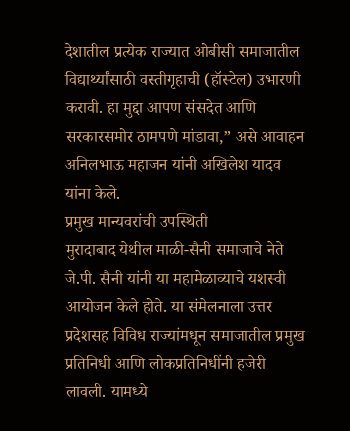देशातील प्रत्येक राज्यात ओबीसी समाजातील विद्यार्थ्यांसाठी वस्तीगृहाची (हॉस्टेल) उभारणी करावी. हा मुद्दा आपण संसदेत आणि सरकारसमोर ठामपणे मांडावा,” असे आवाहन अनिलभाऊ महाजन यांनी अखिलेश यादव यांना केले.
प्रमुख मान्यवरांची उपस्थिती
मुरादाबाद येथील माळी-सैनी समाजाचे नेते जे.पी. सैनी यांनी या महामेळाव्याचे यशस्वी आयोजन केले होते. या संमेलनाला उत्तर प्रदेशसह विविध राज्यांमधून समाजातील प्रमुख प्रतिनिधी आणि लोकप्रतिनिधींनी हजेरी लावली. यामध्ये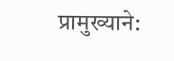प्रामुख्याने: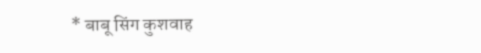* बाबू सिंग कुशवाह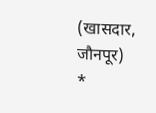(खासदार, जौनपूर)
*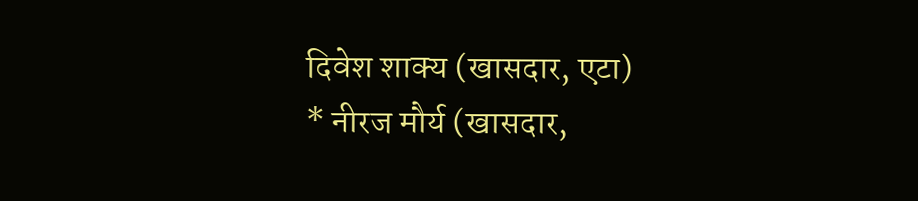दिवेश शाक्य (खासदार, एटा)
* नीरज मौर्य (खासदार,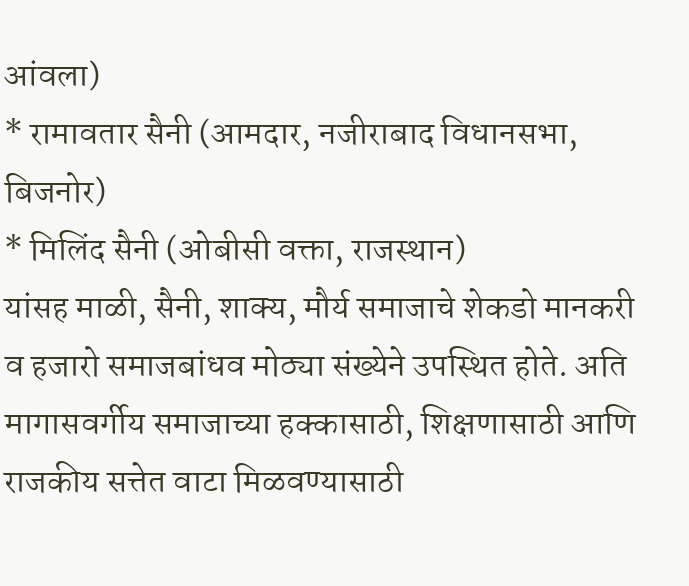आंवला)
* रामावतार सैनी (आमदार, नजीराबाद विधानसभा, बिजनोर)
* मिलिंद सैनी (ओबीसी वक्ता, राजस्थान)
यांसह माळी, सैनी, शाक्य, मौर्य समाजाचे शेकडो मानकरी व हजारो समाजबांधव मोठ्या संख्येने उपस्थित होते. अति मागासवर्गीय समाजाच्या हक्कासाठी, शिक्षणासाठी आणि राजकीय सत्तेत वाटा मिळवण्यासाठी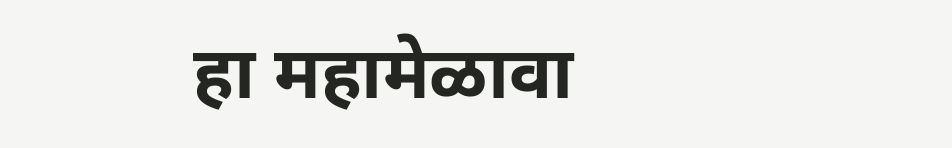हा महामेळावा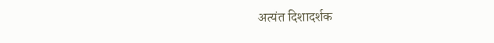अत्यंत दिशादर्शक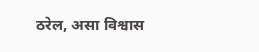ठरेल, असा विश्वास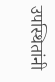उपस्थितांनी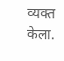व्यक्त केला.